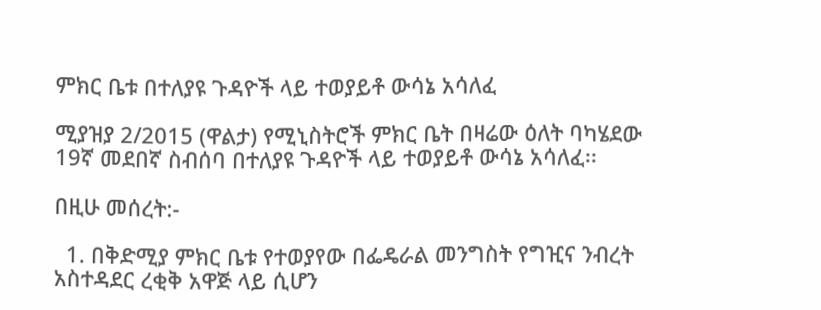ምክር ቤቱ በተለያዩ ጉዳዮች ላይ ተወያይቶ ውሳኔ አሳለፈ

ሚያዝያ 2/2015 (ዋልታ) የሚኒስትሮች ምክር ቤት በዛሬው ዕለት ባካሄደው 19ኛ መደበኛ ስብሰባ በተለያዩ ጉዳዮች ላይ ተወያይቶ ውሳኔ አሳለፈ፡፡

በዚሁ መሰረት:-

  1. በቅድሚያ ምክር ቤቱ የተወያየው በፌዴራል መንግስት የግዢና ንብረት አስተዳደር ረቂቅ አዋጅ ላይ ሲሆን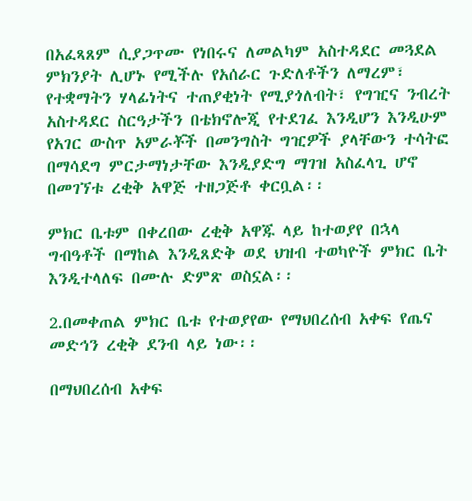በአፈጻጸም ሲያጋጥሙ የነበሩና ለመልካም አስተዳደር መጓደል ምክንያት ሊሆኑ የሚችሉ የአሰራር ጉድለቶችን ለማረም፣ የተቋማትን ሃላፊነትና ተጠያቂነት የሚያጎለብት፣ የግዢና ንብረት አስተዳደር ስርዓታችን በቴክኖሎጂ የተደገፈ እንዲሆን እንዲሁም የአገር ውስጥ አምራቾች በመንግስት ግዢዎች ያላቸውን ተሳትፎ በማሳደግ ምርታማነታቸው እንዲያድግ ማገዝ አስፈላጊ ሆኖ በመገኘቱ ረቂቅ አዋጅ ተዘጋጅቶ ቀርቧል፡፡

ምክር ቤቱም በቀረበው ረቂቅ አዋጁ ላይ ከተወያየ በኋላ ግብዓቶች በማከል እንዲጸድቅ ወደ ህዝብ ተወካዮች ምክር ቤት እንዲተላለፍ በሙሉ ድምጽ ወስኗል፡፡

2.በመቀጠል ምክር ቤቱ የተወያየው የማህበረሰብ አቀፍ የጤና መድኅን ረቂቅ ደንብ ላይ ነው፡፡

በማህበረሰብ አቀፍ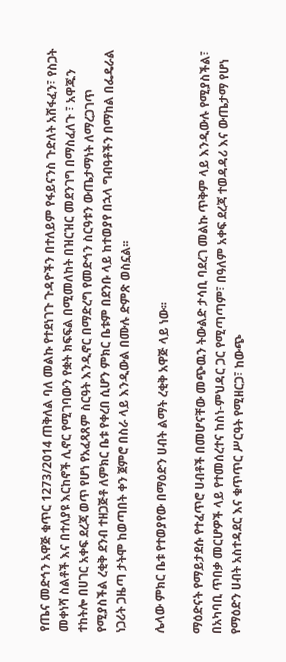የጤና መድኅን አዋጅ ቁጥር 1273/2014 ጠቅለል ባለ መልኩ የተደነገጉ ጉዳዮችን በተለይም የፋይናንስ ጉድለት አሸፋፈን፣ የስጋት መቀነሻ ስልቶች እና በተለያዩ እርከኖች ሊኖር የሚገባውን የቋት ክፍፍል በሚመለከት በዝርዝር መደንገግ በማስፈለጉ ፣ አዋጁን ተከትሎ በሀገር አቀፍ ደረጃ ወጥ የሆነ የአፈጻጸም ስርዓት እንዲኖር በማድረግ የመድኅን ስርዓቱን ውጤታማነት ለማረጋገጥ የሚያስችል ረቂቅ ደንብ ተዘጋጅቶ ለምክር ቤቱ የቀረበ ሲሆን ምክር ቤቱም በደንቡ ላይ ከተወያየ በኋላ ግብዓቶችን በማከል በፌዴራል ነጋሪት ጋዜጣ ታትሞ ከወጣበት ቀን ጀምሮ በስራ ላይ እንዲውል በሙሉ ድምጽ ወስኗል፡፡

ሌላው ምክር ቤቱ የተወያየው በማዕድን ሀብት ልማት ረቂቅ አዋጅ ላይ ነው፡፡

ማዕድናት የማይታደሱ የተፈጥሮ ሀብቶች በመሆናቸው መጭዉን ትውልድ ታሳቢ ባደረገ መልኩ ጥቅም ላይ እንዲውሉ የሚያስችል፣ በአካባቢ ጥበቃ መርሆዎች ላይ የተመሰረተና ከስነ-ምህዳር ጋር የሚጣጣም፣ በዓለም አቀፍ ደረጃ ተወዳዳሪ እና ውጤታማ የሆነ የማዕድን ሀብት አስተዳደር እና ቁጥጥር ሥርዓት የሚዘርጋ፣ ከውጭ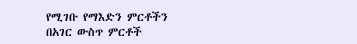የሚገቡ የማእድን ምርቶችን በአገር ውስጥ ምርቶች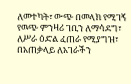ለመተካት፣ ውጭ በመላክ የሚገኝ የዉጭ ምንዛሪ ገቢን ለማሳደግ፣ ለሥራ ዕድል ፈጠራ የሚያግዝ፣ በአጠቃላይ ለአገራችን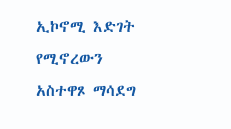ኢኮኖሚ እድገት የሚኖረውን አስተዋጾ ማሳደግ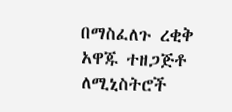በማስፈለጉ ረቂቅ አዋጁ ተዘጋጅቶ ለሚኒስትሮች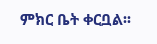ምክር ቤት ቀርቧል፡፡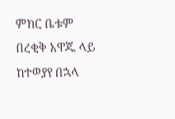ምክር ቤቱም በረቂቅ አዋጁ ላይ ከተወያየ በኋላ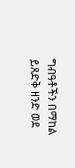ግብዓቶችን በማከል ይጸድቅ ዘንድ ወደ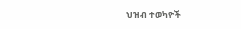ህዝብ ተወካዮች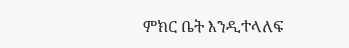ምክር ቤት እንዲተላለፍ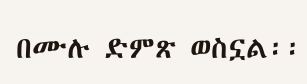በሙሉ ድምጽ ወስኗል፡፡